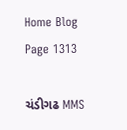Home Blog Page 1313

ચંડીગઢ MMS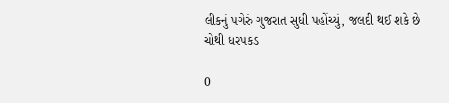લીકનું પગેરું ગુજરાત સુધી પહોંચ્યું, જલદી થઈ શકે છે ચોથી ધરપકડ

0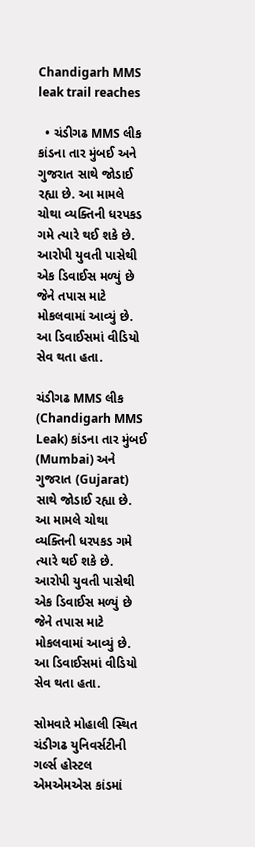Chandigarh MMS leak trail reaches

  • ચંડીગઢ MMS લીક કાંડના તાર મુંબઈ અને ગુજરાત સાથે જોડાઈ રહ્યા છે. આ મામલે ચોથા વ્યક્તિની ધરપકડ ગમે ત્યારે થઈ શકે છે. આરોપી યુવતી પાસેથી એક ડિવાઈસ મળ્યું છે જેને તપાસ માટે મોકલવામાં આવ્યું છે. આ ડિવાઈસમાં વીડિયો સેવ થતા હતા.

ચંડીગઢ MMS લીક (Chandigarh MMS Leak) કાંડના તાર મુંબઈ (Mumbai) અને ગુજરાત (Gujarat) સાથે જોડાઈ રહ્યા છે. આ મામલે ચોથા વ્યક્તિની ધરપકડ ગમે ત્યારે થઈ શકે છે. આરોપી યુવતી પાસેથી એક ડિવાઈસ મળ્યું છે જેને તપાસ માટે મોકલવામાં આવ્યું છે. આ ડિવાઈસમાં વીડિયો સેવ થતા હતા.

સોમવારે મોહાલી સ્થિત ચંડીગઢ યુનિવર્સટીની ગર્લ્સ હોસ્ટલ એમએમએસ કાંડમાં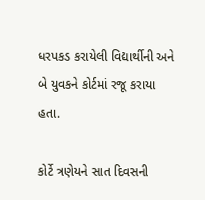ધરપકડ કરાયેલી વિદ્યાર્થીની અને બે યુવકને કોર્ટમાં રજૂ કરાયા હતા.

કોર્ટે ત્રણેયને સાત દિવસની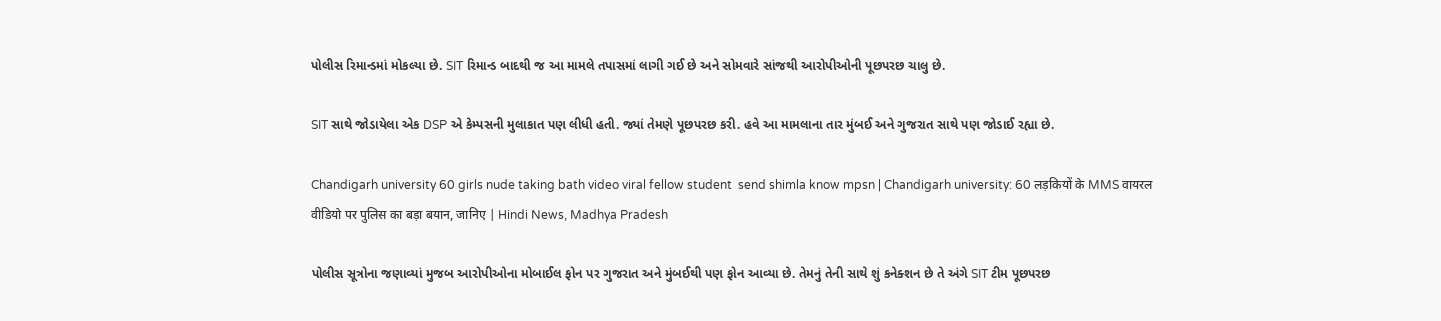પોલીસ રિમાન્ડમાં મોકલ્યા છે. SIT રિમાન્ડ બાદથી જ આ મામલે તપાસમાં લાગી ગઈ છે અને સોમવારે સાંજથી આરોપીઓની પૂછપરછ ચાલુ છે.

SIT સાથે જોડાયેલા એક DSP એ કેમ્પસની મુલાકાત પણ લીધી હતી. જ્યાં તેમણે પૂછપરછ કરી. હવે આ મામલાના તાર મુંબઈ અને ગુજરાત સાથે પણ જોડાઈ રહ્યા છે.

Chandigarh university 60 girls nude taking bath video viral fellow student  send shimla know mpsn | Chandigarh university: 60 लड़कियों के MMS वायरल  वीडियो पर पुलिस का बड़ा बयान, जानिए | Hindi News, Madhya Pradesh

પોલીસ સૂત્રોના જણાવ્યાં મુજબ આરોપીઓના મોબાઈલ ફોન પર ગુજરાત અને મુંબઈથી પણ ફોન આવ્યા છે. તેમનું તેની સાથે શું કનેક્શન છે તે અંગે SIT ટીમ પૂછપરછ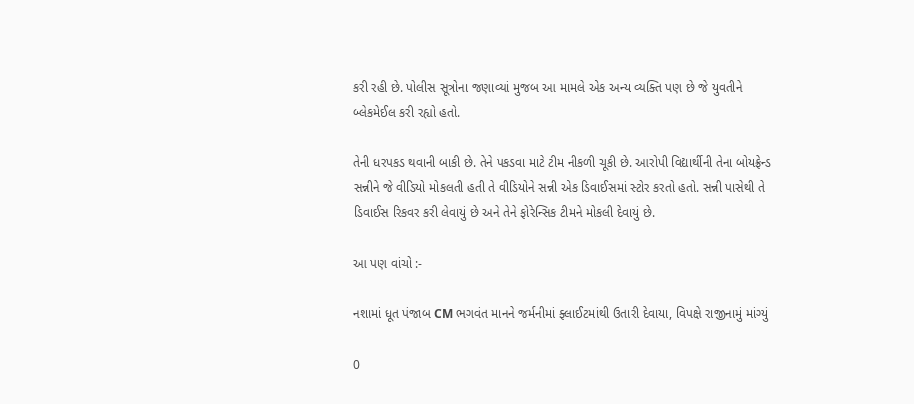કરી રહી છે. પોલીસ સૂત્રોના જણાવ્યાં મુજબ આ મામલે એક અન્ય વ્યક્તિ પણ છે જે યુવતીને બ્લેકમેઈલ કરી રહ્યો હતો.

તેની ધરપકડ થવાની બાકી છે. તેને પકડવા માટે ટીમ નીકળી ચૂકી છે. આરોપી વિદ્યાર્થીની તેના બોયફ્રેન્ડ સન્નીને જે વીડિયો મોકલતી હતી તે વીડિયોને સન્ની એક ડિવાઈસમાં સ્ટોર કરતો હતો. સન્ની પાસેથી તે ડિવાઈસ રિકવર કરી લેવાયું છે અને તેને ફોરેન્સિક ટીમને મોકલી દેવાયું છે.

આ પણ વાંચો :-

નશામાં ધૂત પંજાબ CM ભગવંત માનને જર્મનીમાં ફ્લાઈટમાંથી ઉતારી દેવાયા, વિપક્ષે રાજીનામું માંગ્યું

0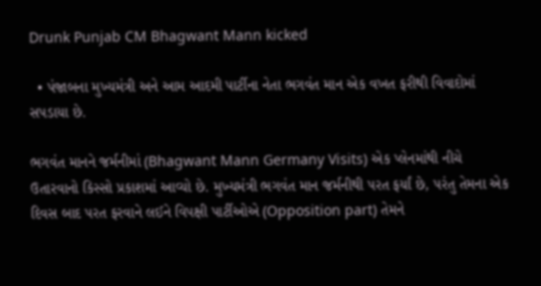Drunk Punjab CM Bhagwant Mann kicked

  • પંજાબના મુખ્યમંત્રી અને આમ આદમી પાર્ટીના નેતા ભગવંત માન એક વખત ફરીથી વિવાદોમાં સપડાયા છે.

ભગવંત માનને જર્મનીમાં (Bhagwant Mann Germany Visits) એક પ્લેનમાંથી નીચે ઉતારવાનો કિસ્સો પ્રકાશમાં આવ્યો છે. મુખ્યમંત્રી ભગવંત માન જર્મનીથી પરત ફર્યાં છે, પરંતુ તેમના એક દિવસ બાદ પરત ફરવાને લઈને વિપક્ષી પાર્ટીઓએ (Opposition part) તેમને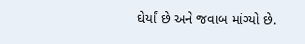ઘેર્યાં છે અને જવાબ માંગ્યો છે.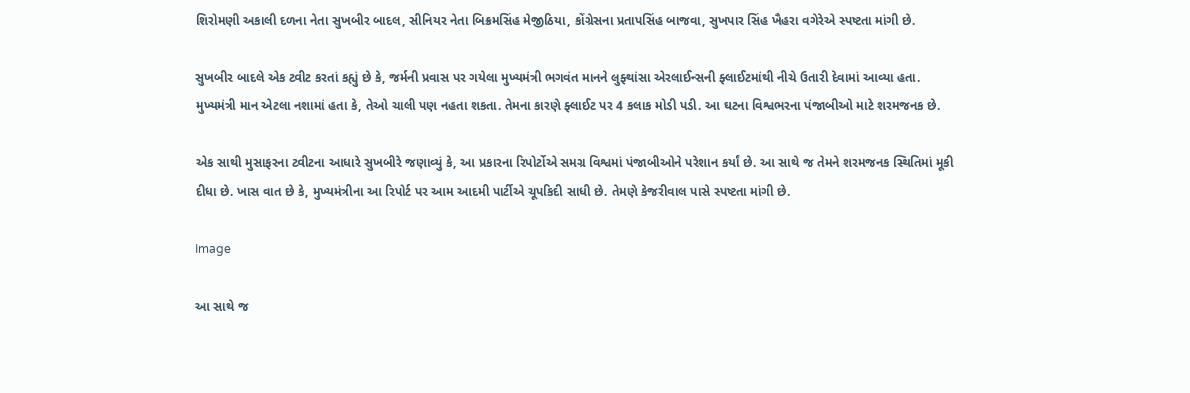શિરોમણી અકાલી દળના નેતા સુખબીર બાદલ, સીનિયર નેતા બિક્રમસિંહ મેજીઠિયા, કોંગ્રેસના પ્રતાપસિંહ બાજવા, સુખપાર સિંહ ખૈહરા વગેરેએ સ્પષ્ટતા માંગી છે.

સુખબીર બાદલે એક ટ્વીટ કરતાં કહ્યું છે કે, જર્મની પ્રવાસ પર ગયેલા મુખ્યમંત્રી ભગવંત માનને લુફ્થાંસા એરલાઈન્સની ફ્લાઈટમાંથી નીચે ઉતારી દેવામાં આવ્યા હતા. મુખ્યમંત્રી માન એટલા નશામાં હતા કે, તેઓ ચાલી પણ નહતા શકતા. તેમના કારણે ફ્લાઈટ પર 4 કલાક મોડી પડી. આ ઘટના વિશ્વભરના પંજાબીઓ માટે શરમજનક છે.

એક સાથી મુસાફરના ટ્વીટના આધારે સુખબીરે જણાવ્યું કે, આ પ્રકારના રિપોર્ટોએ સમગ્ર વિશ્વમાં પંજાબીઓને પરેશાન કર્યાં છે. આ સાથે જ તેમને શરમજનક સ્થિતિમાં મૂકી દીધા છે. ખાસ વાત છે કે, મુખ્યમંત્રીના આ રિપોર્ટ પર આમ આદમી પાર્ટીએ ચૂપકિદી સાધી છે. તેમણે કેજરીવાલ પાસે સ્પષ્ટતા માંગી છે.

Image

આ સાથે જ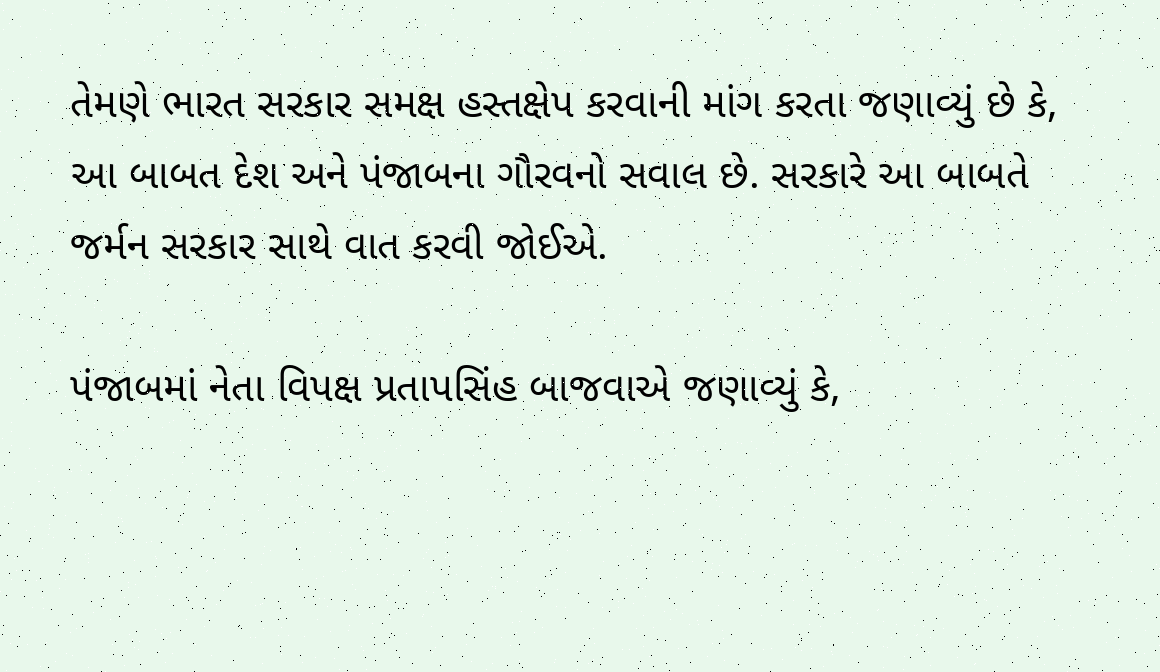તેમણે ભારત સરકાર સમક્ષ હસ્તક્ષેપ કરવાની માંગ કરતા જણાવ્યું છે કે, આ બાબત દેશ અને પંજાબના ગૌરવનો સવાલ છે. સરકારે આ બાબતે જર્મન સરકાર સાથે વાત કરવી જોઈએ.

પંજાબમાં નેતા વિપક્ષ પ્રતાપસિંહ બાજવાએ જણાવ્યું કે,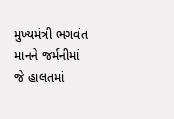મુખ્યમંત્રી ભગવંત માનને જર્મનીમાં જે હાલતમાં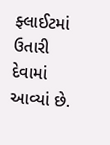ફ્લાઈટમાં ઉતારી દેવામાં આવ્યાં છે.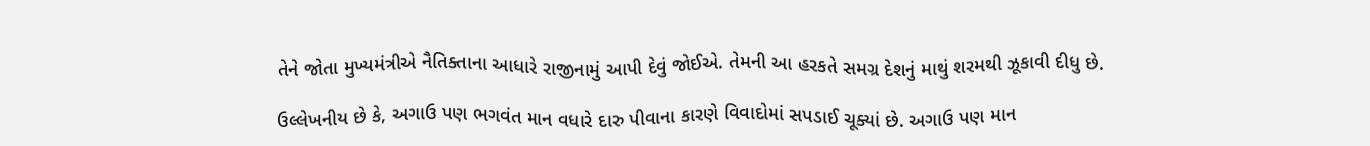તેને જોતા મુખ્યમંત્રીએ નૈતિક્તાના આધારે રાજીનામું આપી દેવું જોઈએ. તેમની આ હરકતે સમગ્ર દેશનું માથું શરમથી ઝૂકાવી દીધુ છે.

ઉલ્લેખનીય છે કે, અગાઉ પણ ભગવંત માન વધારે દારુ પીવાના કારણે વિવાદોમાં સપડાઈ ચૂક્યાં છે. અગાઉ પણ માન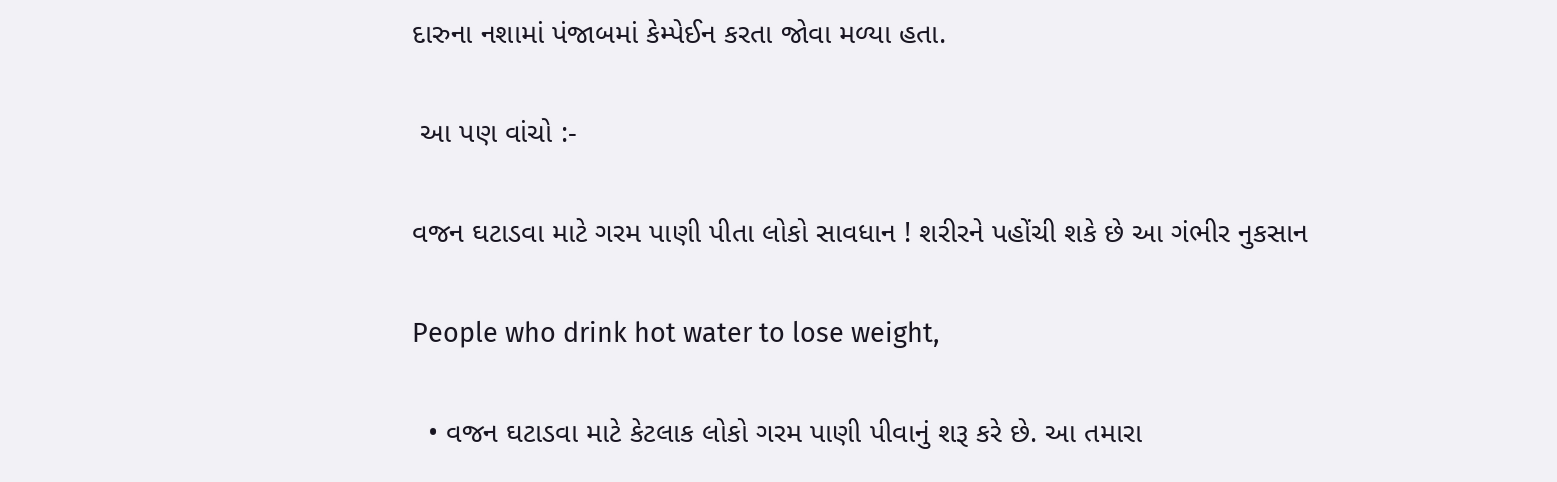દારુના નશામાં પંજાબમાં કેમ્પેઈન કરતા જોવા મળ્યા હતા.

 આ પણ વાંચો :-

વજન ઘટાડવા માટે ગરમ પાણી પીતા લોકો સાવધાન ! શરીરને પહોંચી શકે છે આ ગંભીર નુકસાન

People who drink hot water to lose weight,

  • વજન ઘટાડવા માટે કેટલાક લોકો ગરમ પાણી પીવાનું શરૂ કરે છે. આ તમારા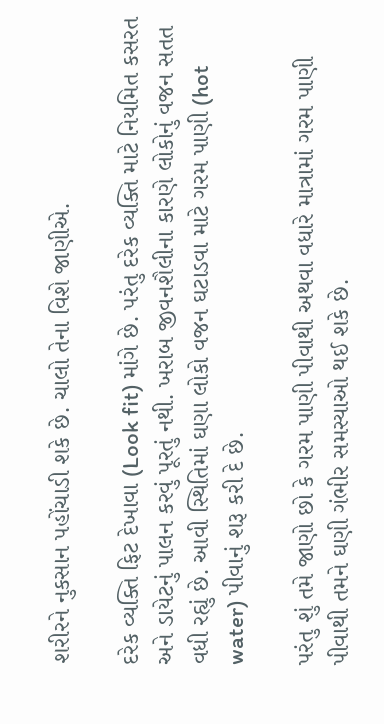શરીરને નુકસાન પહોંચાડી શકે છે. ચાલો તેના વિશે જાણીએ.

દરેક વ્યક્તિ ફિટ દેખાવા (Look fit) માંગે છે. પરંતુ દરેક વ્યક્તિ માટે નિયમિત કસરત અને ડાયેટનું પાલન કરવું પૂરતું નથી. ખરાબ જીવનશૈલીના કારણે લોકોનું વજન સતત વધી રહ્યું છે. આવી સ્થિતિમાં ઘણા લોકો વજન ઘટાડવા માટે ગરમ પાણી (hot water) પીવાનું શરૂ કરી દે છે.

પરંતુ શું તમે જાણો છો કે ગરમ પાણી પીવાથી અથવા વધારે માત્રામાં ગરમ પાણી પીવાથી તમને ઘણી ગંભીર સમસ્યાઓ થઈ શકે છે.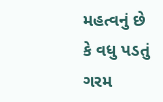મહત્વનું છે કે વધુ પડતું ગરમ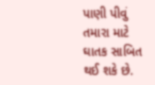પાણી પીવું તમારા માટે ઘાતક સાબિત થઈ શકે છે.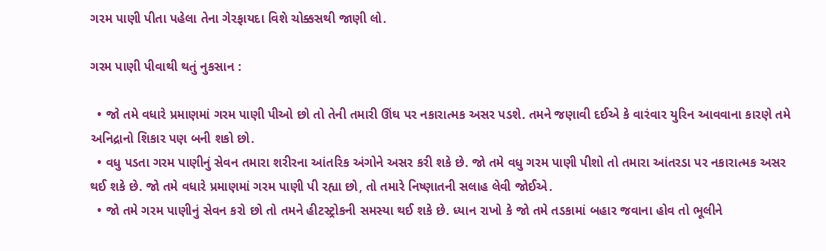ગરમ પાણી પીતા પહેલા તેના ગેરફાયદા વિશે ચોક્કસથી જાણી લો.

ગરમ પાણી પીવાથી થતું નુકસાન :

  • જો તમે વધારે પ્રમાણમાં ગરમ પાણી પીઓ છો તો તેની તમારી ઊંઘ પર નકારાત્મક અસર પડશે. તમને જણાવી દઈએ કે વારંવાર યુરિન આવવાના કારણે તમે અનિદ્રાનો શિકાર પણ બની શકો છો.
  • વધુ પડતા ગરમ પાણીનું સેવન તમારા શરીરના આંતરિક અંગોને અસર કરી શકે છે. જો તમે વધુ ગરમ પાણી પીશો તો તમારા આંતરડા પર નકારાત્મક અસર થઈ શકે છે. જો તમે વધારે પ્રમાણમાં ગરમ પાણી પી રહ્યા છો, તો તમારે નિષ્ણાતની સલાહ લેવી જોઈએ.
  • જો તમે ગરમ પાણીનું સેવન કરો છો તો તમને હીટસ્ટ્રોકની સમસ્યા થઈ શકે છે. ધ્યાન રાખો કે જો તમે તડકામાં બહાર જવાના હોવ તો ભૂલીને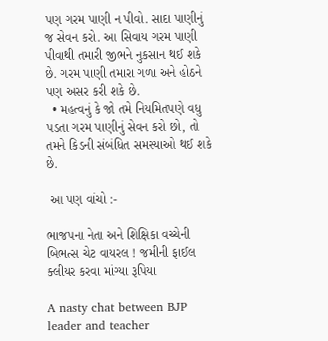પણ ગરમ પાણી ન પીવો. સાદા પાણીનું જ સેવન કરો. આ સિવાય ગરમ પાણી પીવાથી તમારી જીભને નુકસાન થઈ શકે છે. ગરમ પાણી તમારા ગળા અને હોઠને પણ અસર કરી શકે છે.
  • મહત્વનું કે જો તમે નિયમિતપણે વધુ પડતા ગરમ પાણીનું સેવન કરો છો, તો તમને કિડની સંબંધિત સમસ્યાઓ થઈ શકે છે.

 આ પણ વાંચો :-

ભાજપના નેતા અને શિક્ષિકા વચ્ચેની બિભત્સ ચેટ વાયરલ ! જમીની ફાઈલ ક્લીયર કરવા માંગ્યા રૂપિયા

A nasty chat between BJP leader and teacher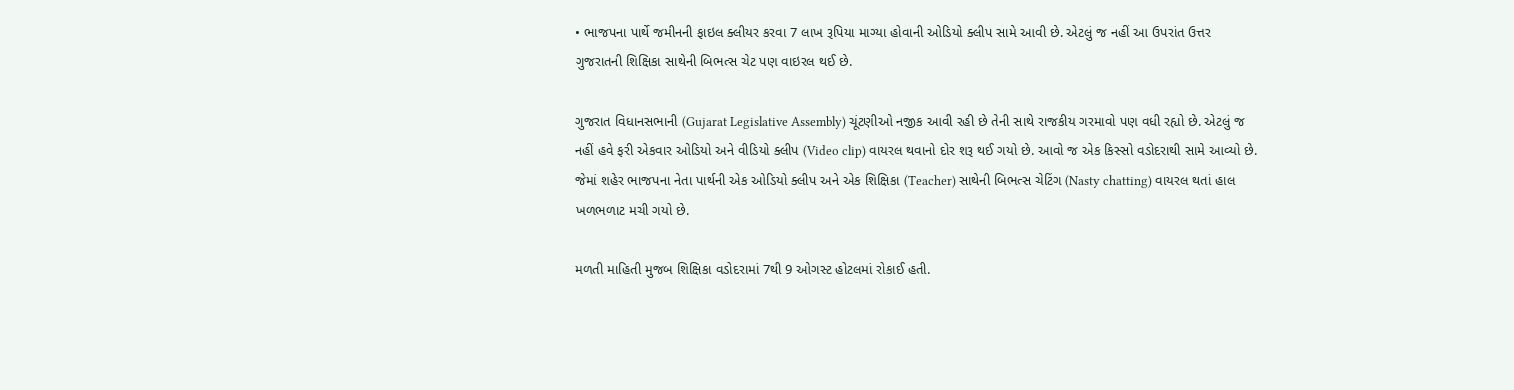• ભાજપના પાર્થે જમીનની ફાઇલ ક્લીયર કરવા 7 લાખ રૂપિયા માગ્યા હોવાની ઓડિયો ક્લીપ સામે આવી છે. એટલું જ નહીં આ ઉપરાંત ઉત્તર ગુજરાતની શિક્ષિકા સાથેની બિભત્સ ચેટ પણ વાઇરલ થઈ છે.

ગુજરાત વિધાનસભાની (Gujarat Legislative Assembly) ચૂંટણીઓ નજીક આવી રહી છે તેની સાથે રાજકીય ગરમાવો પણ વધી રહ્યો છે. એટલું જ નહીં હવે ફરી એકવાર ઓડિયો અને વીડિયો ક્લીપ (Video clip) વાયરલ થવાનો દોર શરૂ થઈ ગયો છે. આવો જ એક કિસ્સો વડોદરાથી સામે આવ્યો છે. જેમાં શહેર ભાજપના નેતા પાર્થની એક ઓડિયો ક્લીપ અને એક શિક્ષિકા (Teacher) સાથેની બિભત્સ ચેટિંગ (Nasty chatting) વાયરલ થતાં હાલ ખળભળાટ મચી ગયો છે.

મળતી માહિતી મુજબ શિક્ષિકા વડોદરામાં 7થી 9 ઓગસ્ટ હોટલમાં રોકાઈ હતી.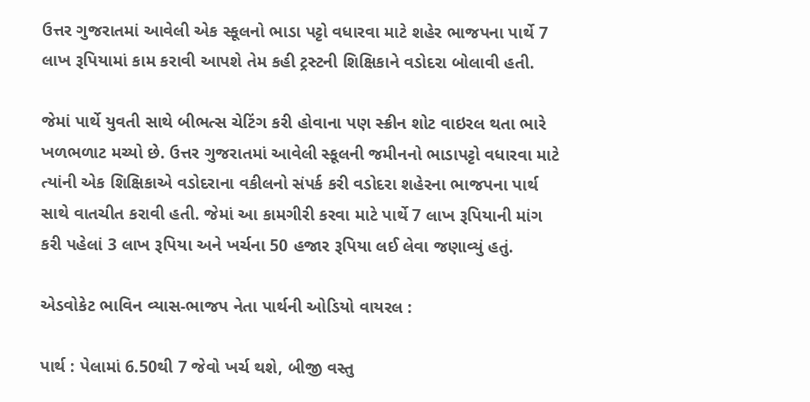ઉત્તર ગુજરાતમાં આવેલી એક સ્કૂલનો ભાડા પટ્ટો વધારવા માટે શહેર ભાજપના પાર્થે 7 લાખ રૂપિયામાં કામ કરાવી આપશે તેમ કહી ટ્રસ્ટની શિક્ષિકાને વડોદરા બોલાવી હતી.

જેમાં પાર્થે યુવતી સાથે બીભત્સ ચેટિંગ કરી હોવાના પણ સ્ક્રીન શોટ વાઇરલ થતા ભારે ખળભળાટ મચ્યો છે. ઉત્તર ગુજરાતમાં આવેલી સ્કૂલની જમીનનો ભાડાપટ્ટો વધારવા માટે ત્યાંની એક શિક્ષિકાએ વડોદરાના વકીલનો સંપર્ક કરી વડોદરા શહેરના ભાજપના પાર્થ સાથે વાતચીત કરાવી હતી. જેમાં આ કામગીરી કરવા માટે પાર્થે 7 લાખ રૂપિયાની માંગ કરી પહેલાં 3 લાખ રૂપિયા અને ખર્ચના 50 હજાર રૂપિયા લઈ લેવા જણાવ્યું હતું.

એડવોકેટ ભાવિન વ્યાસ-ભાજપ નેતા પાર્થની ઓડિયો વાયરલ :

પાર્થ : પેલામાં 6.50થી 7 જેવો ખર્ચ થશે, બીજી વસ્તુ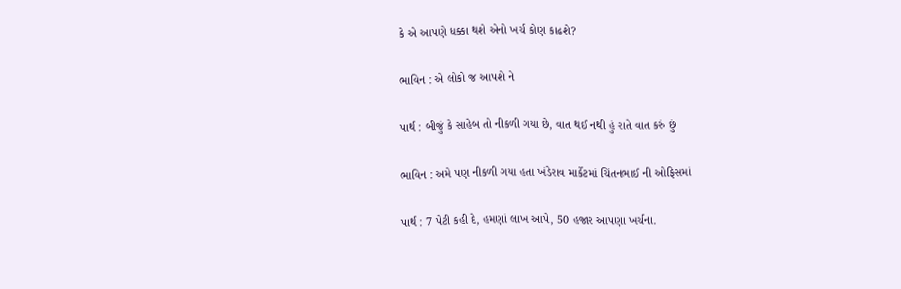કે એ આપણે ધક્કા થશે એનો ખર્ચ કોણ કાઢશે?

ભાવિન : એ લોકો જ આપશે ને

પાર્થ : બીજું કે સાહેબ તો નીકળી ગયા છે, વાત થઈ નથી હું રાતે વાત કરું છું

ભાવિન : અમે પણ નીકળી ગયા હતા ખંડેરાવ માર્કેટમાં ચિંતનભાઈ ની ઓફિસમાં

પાર્થ : 7 પેટી કહી દે, હમણાં લાખ આપે, 50 હજાર આપણા ખર્ચના.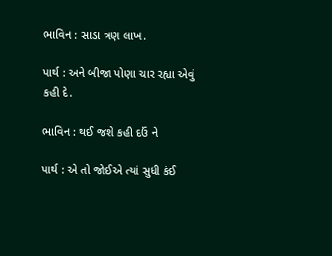ભાવિન : સાડા ત્રણ લાખ.

પાર્થ : અને બીજા પોણા ચાર રહ્યા એવું કહી દે.

ભાવિન : થઈ જશે કહી દઉં ને

પાર્થ : એ તો જોઈએ ત્યાં સુધી કંઈ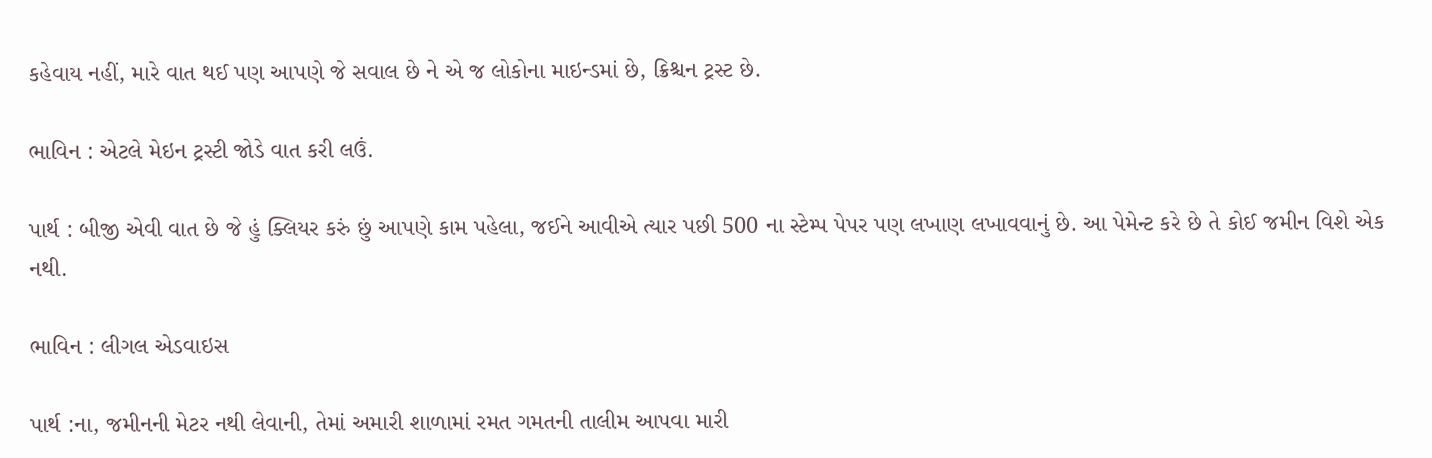કહેવાય નહીં, મારે વાત થઈ પણ આપણે જે સવાલ છે ને એ જ લોકોના માઇન્ડમાં છે, ક્રિશ્ચન ટ્રસ્ટ છે.

ભાવિન : એટલે મેઇન ટ્રસ્ટી જોડે વાત કરી લઉં.

પાર્થ : બીજી એવી વાત છે જે હું ક્લિયર કરું છું આપણે કામ પહેલા, જઈને આવીએ ત્યાર પછી 500 ના સ્ટેમ્પ પેપર પણ લખાણ લખાવવાનું છે. આ પેમેન્ટ કરે છે તે કોઈ જમીન વિશે એક નથી.

ભાવિન : લીગલ એડવાઇસ

પાર્થ :ના, જમીનની મેટર નથી લેવાની, તેમાં અમારી શાળામાં રમત ગમતની તાલીમ આપવા મારી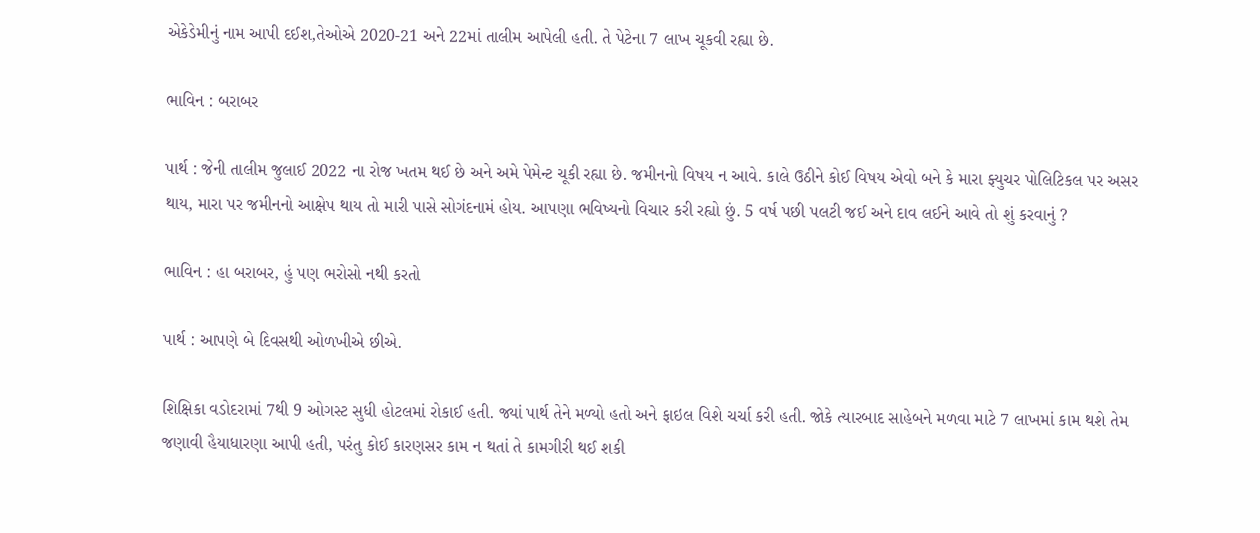એકેડેમીનું નામ આપી દઈશ,તેઓએ 2020-21 અને 22માં તાલીમ આપેલી હતી. તે પેટેના 7 લાખ ચૂકવી રહ્યા છે.

ભાવિન : બરાબર

પાર્થ : જેની તાલીમ જુલાઈ 2022 ના રોજ ખતમ થઈ છે અને અમે પેમેન્ટ ચૂકી રહ્યા છે. જમીનનો વિષય ન આવે. કાલે ઉઠીને કોઈ વિષય એવો બને કે મારા ફ્યુચર પોલિટિકલ પર અસર થાય, મારા પર જમીનનો આક્ષેપ થાય તો મારી પાસે સોગંદનામં હોય. આપણા ભવિષ્યનો વિચાર કરી રહ્યો છું. 5 વર્ષ પછી પલટી જઈ અને દાવ લઈને આવે તો શું કરવાનું ?

ભાવિન : હા બરાબર, હું પણ ભરોસો નથી કરતો

પાર્થ : આપણે બે દિવસથી ઓળખીએ છીએ.

શિક્ષિકા વડોદરામાં 7થી 9 ઓગસ્ટ સુધી હોટલમાં રોકાઈ હતી. જ્યાં પાર્થ તેને મળ્યો હતો અને ફાઇલ વિશે ચર્ચા કરી હતી. જોકે ત્યારબાદ સાહેબને મળવા માટે 7 લાખમાં કામ થશે તેમ જણાવી હૈયાધારણા આપી હતી, પરંતુ કોઈ કારણસર કામ ન થતાં તે કામગીરી થઈ શકી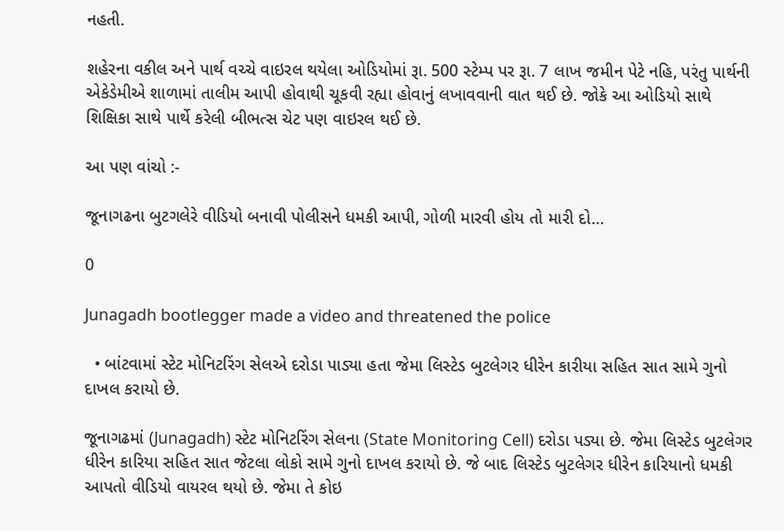નહતી.

શહેરના વકીલ અને પાર્થ વચ્ચે વાઇરલ થયેલા ઓડિયોમાં રૂા. 500 સ્ટેમ્પ પર રૂા. 7 લાખ જમીન પેટે નહિ, પરંતુ પાર્થની એકેડેમીએ શાળામાં તાલીમ આપી હોવાથી ચૂકવી રહ્યા હોવાનું લખાવવાની વાત થઈ છે. જોકે આ ઓડિયો સાથે શિક્ષિકા સાથે પાર્થે કરેલી બીભત્સ ચેટ પણ વાઇરલ થઈ છે.

આ પણ વાંચો :-

જૂનાગઢના બુટગલેરે વીડિયો બનાવી પોલીસને ધમકી આપી, ગોળી મારવી હોય તો મારી દો…

0

Junagadh bootlegger made a video and threatened the police

  • બાંટવામાં સ્ટેટ મોનિટરિંગ સેલએ દરોડા પાડ્યા હતા જેમા લિસ્ટેડ બુટલેગર ધીરેન કારીયા સહિત સાત સામે ગુનો દાખલ કરાયો છે.

જૂનાગઢમાં (Junagadh) સ્ટેટ મોનિટરિંગ સેલના (State Monitoring Cell) દરોડા પડ્યા છે. જેમા લિસ્ટેડ બુટલેગર ધીરેન કારિયા સહિત સાત જેટલા લોકો સામે ગુનો દાખલ કરાયો છે. જે બાદ લિસ્ટેડ બુટલેગર ધીરેન કારિયાનો ધમકી આપતો વીડિયો વાયરલ થયો છે. જેમા તે કોઇ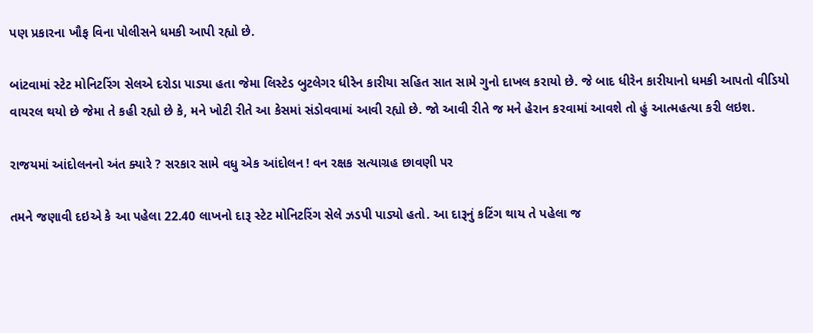પણ પ્રકારના ખૌફ વિના પોલીસને ધમકી આપી રહ્યો છે.

બાંટવામાં સ્ટેટ મોનિટરિંગ સેલએ દરોડા પાડ્યા હતા જેમા લિસ્ટેડ બુટલેગર ધીરેન કારીયા સહિત સાત સામે ગુનો દાખલ કરાયો છે. જે બાદ ધીરેન કારીયાનો ધમકી આપતો વીડિયો વાયરલ થયો છે જેમા તે કહી રહ્યો છે કે, મને ખોટી રીતે આ કેસમાં સંડોવવામાં આવી રહ્યો છે. જો આવી રીતે જ મને હેરાન કરવામાં આવશે તો હું આત્મહત્યા કરી લઇશ.

રાજયમાં આંદોલનનો અંત ક્યારે ? સરકાર સામે વધુ એક આંદોલન ! વન રક્ષક સત્યાગ્રહ છાવણી પર

તમને જણાવી દઇએ કે આ પહેલા 22.40 લાખનો દારૂ સ્ટેટ મોનિટરિંગ સેલે ઝડપી પાડ્યો હતો. આ દારૂનું કટિંગ થાય તે પહેલા જ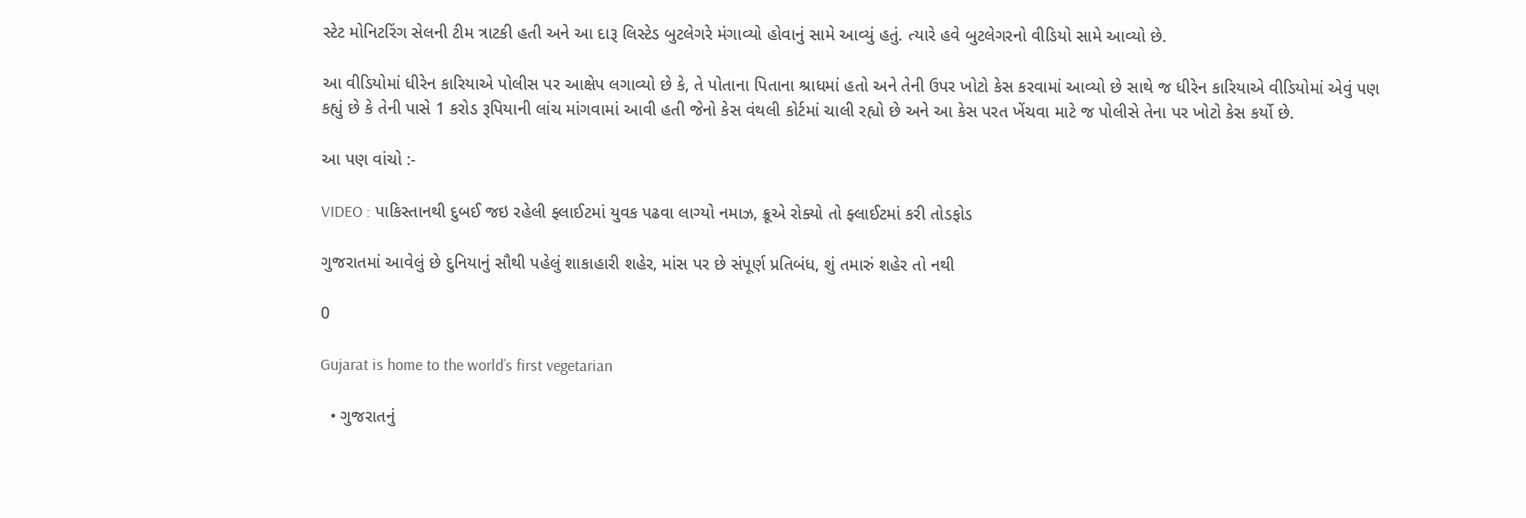સ્ટેટ મોનિટરિંગ સેલની ટીમ ત્રાટકી હતી અને આ દારૂ લિસ્ટેડ બુટલેગરે મંગાવ્યો હોવાનું સામે આવ્યું હતું. ત્યારે હવે બુટલેગરનો વીડિયો સામે આવ્યો છે.

આ વીડિયોમાં ધીરેન કારિયાએ પોલીસ પર આક્ષેપ લગાવ્યો છે કે, તે પોતાના પિતાના શ્રાધમાં હતો અને તેની ઉપર ખોટો કેસ કરવામાં આવ્યો છે સાથે જ ધીરેન કારિયાએ વીડિયોમાં એવું પણ કહ્યું છે કે તેની પાસે 1 કરોડ રૂપિયાની લાંચ માંગવામાં આવી હતી જેનો કેસ વંથલી કોર્ટમાં ચાલી રહ્યો છે અને આ કેસ પરત ખેંચવા માટે જ પોલીસે તેના પર ખોટો કેસ કર્યો છે.

આ પણ વાંચો :-

VIDEO : પાકિસ્તાનથી દુબઈ જઇ રહેલી ફ્લાઈટમાં યુવક પઢવા લાગ્યો નમાઝ, ક્રૂએ રોક્યો તો ફ્લાઈટમાં કરી તોડફોડ

ગુજરાતમાં આવેલું છે દુનિયાનું સૌથી પહેલું શાકાહારી શહેર, માંસ પર છે સંપૂર્ણ પ્રતિબંધ, શું તમારું શહેર તો નથી

0

Gujarat is home to the world’s first vegetarian

  • ગુજરાતનું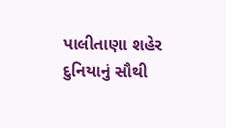પાલીતાણા શહેર દુનિયાનું સૌથી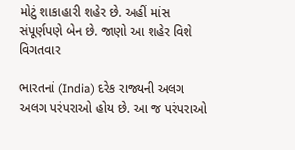મોટું શાકાહારી શહેર છે. અહીં માંસ સંપૂર્ણપણે બેન છે. જાણો આ શહેર વિશે વિગતવાર

ભારતનાં (India) દરેક રાજ્યની અલગ અલગ પરંપરાઓ હોય છે. આ જ પરંપરાઓ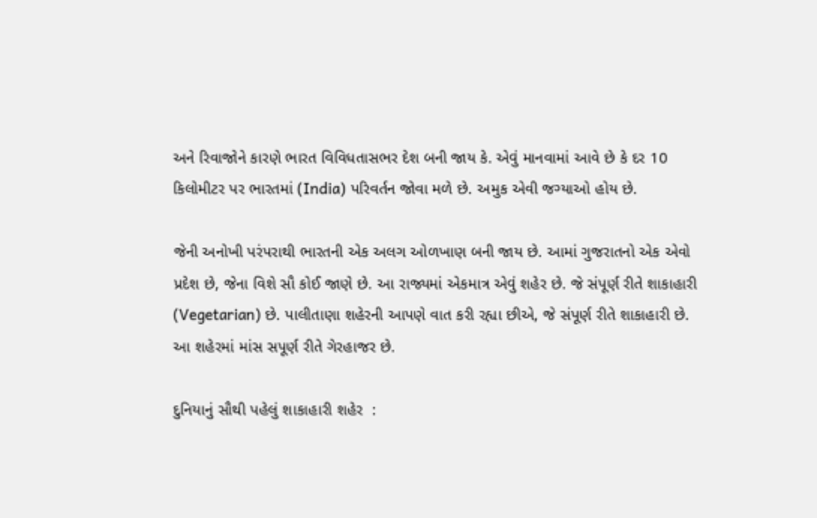અને રિવાજોને કારણે ભારત વિવિધતાસભર દેશ બની જાય કે. એવું માનવામાં આવે છે કે દર 10 કિલોમીટર પર ભારતમાં (India) પરિવર્તન જોવા મળે છે. અમુક એવી જગ્યાઓ હોય છે.

જેની અનોખી પરંપરાથી ભારતની એક અલગ ઓળખાણ બની જાય છે. આમાં ગુજરાતનો એક એવો પ્રદેશ છે, જેના વિશે સૌ કોઈ જાણે છે. આ રાજ્યમાં એકમાત્ર એવું શહેર છે. જે સંપૂર્ણ રીતે શાકાહારી (Vegetarian) છે. પાલીતાણા શહેરની આપણે વાત કરી રહ્યા છીએ, જે સંપૂર્ણ રીતે શાકાહારી છે. આ શહેરમાં માંસ સપૂર્ણ રીતે ગેરહાજર છે.

દુનિયાનું સૌથી પહેલું શાકાહારી શહેર  :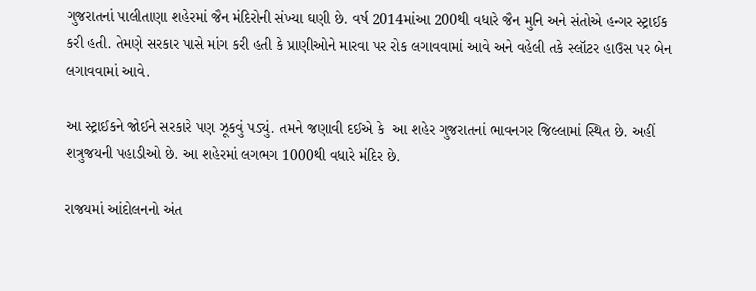ગુજરાતનાં પાલીતાણા શહેરમાં જૈન મંદિરોની સંખ્યા ઘણી છે. વર્ષ 2014માંઆ 200થી વધારે જૈન મુનિ અને સંતોએ હન્ગર સ્ટ્રાઈક કરી હતી. તેમણે સરકાર પાસે માંગ કરી હતી કે પ્રાણીઓને મારવા પર રોક લગાવવામાં આવે અને વહેલી તકે સ્લૉટર હાઉસ પર બેન લગાવવામાં આવે.

આ સ્ટ્રાઈકને જોઈને સરકારે પણ ઝૂકવું પડ્યું. તમને જણાવી દઈએ કે  આ શહેર ગુજરાતનાં ભાવનગર જિલ્લામાં સ્થિત છે. અહીં શત્રુજયની પહાડીઓ છે. આ શહેરમાં લગભગ 1000થી વધારે મંદિર છે.

રાજયમાં આંદોલનનો અંત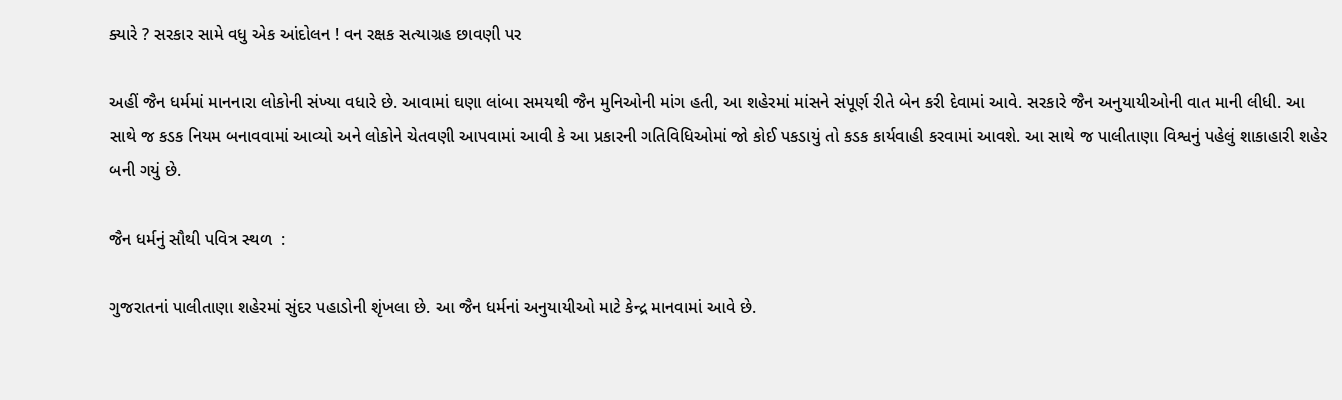ક્યારે ? સરકાર સામે વધુ એક આંદોલન ! વન રક્ષક સત્યાગ્રહ છાવણી પર

અહીં જૈન ધર્મમાં માનનારા લોકોની સંખ્યા વધારે છે. આવામાં ઘણા લાંબા સમયથી જૈન મુનિઓની માંગ હતી, આ શહેરમાં માંસને સંપૂર્ણ રીતે બેન કરી દેવામાં આવે. સરકારે જૈન અનુયાયીઓની વાત માની લીધી. આ સાથે જ કડક નિયમ બનાવવામાં આવ્યો અને લોકોને ચેતવણી આપવામાં આવી કે આ પ્રકારની ગતિવિધિઓમાં જો કોઈ પકડાયું તો કડક કાર્યવાહી કરવામાં આવશે. આ સાથે જ પાલીતાણા વિશ્વનું પહેલું શાકાહારી શહેર બની ગયું છે.

જૈન ધર્મનું સૌથી પવિત્ર સ્થળ  :

ગુજરાતનાં પાલીતાણા શહેરમાં સુંદર પહાડોની શૃંખલા છે. આ જૈન ધર્મનાં અનુયાયીઓ માટે કેન્દ્ર માનવામાં આવે છે.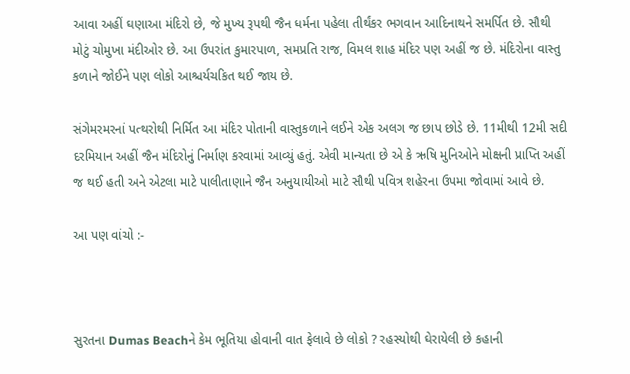આવા અહીં ઘણાઆ મંદિરો છે, જે મુખ્ય રૂપથી જૈન ધર્મના પહેલા તીર્થંકર ભગવાન આદિનાથને સમર્પિત છે. સૌથી મોટું ચોમુખા મંદીઓર છે. આ ઉપરાંત કુમારપાળ, સમપ્રતિ રાજ, વિમલ શાહ મંદિર પણ અહીં જ છે. મંદિરોના વાસ્તુ કળાને જોઈને પણ લોકો આશ્ચર્યચકિત થઈ જાય છે.

સંગેમરમરનાં પત્થરોથી નિર્મિત આ મંદિર પોતાની વાસ્તુકળાને લઈને એક અલગ જ છાપ છોડે છે. 11મીથી 12મી સદી દરમિયાન અહીં જૈન મંદિરોનું નિર્માણ કરવામાં આવ્યું હતું. એવી માન્યતા છે એ કે ઋષિ મુનિઓને મોક્ષની પ્રાપ્તિ અહીં જ થઈ હતી અને એટલા માટે પાલીતાણાને જૈન અનુયાયીઓ માટે સૌથી પવિત્ર શહેરના ઉપમા જોવામાં આવે છે.

આ પણ વાંચો :-



સુરતના Dumas Beachને કેમ ભૂતિયા હોવાની વાત ફેલાવે છે લોકો ? રહસ્યોથી ઘેરાયેલી છે કહાની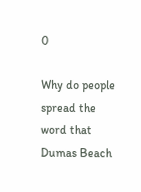0

Why do people spread the word that Dumas Beach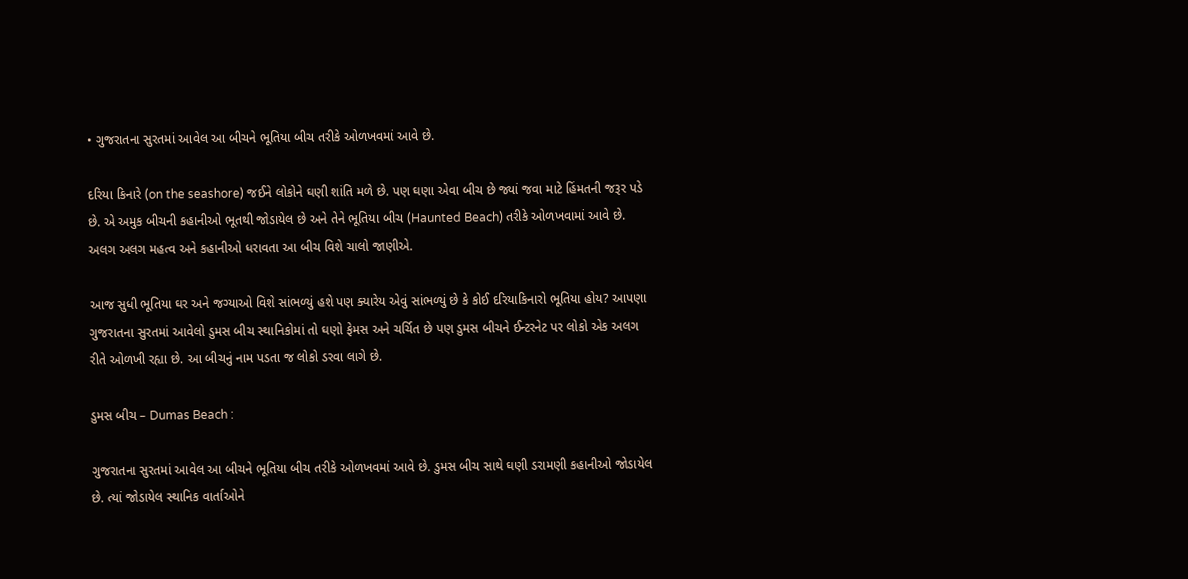• ગુજરાતના સુરતમાં આવેલ આ બીચને ભૂતિયા બીચ તરીકે ઓળખવમાં આવે છે.

દરિયા કિનારે (on the seashore) જઈને લોકોને ઘણી શાંતિ મળે છે. પણ ઘણા એવા બીચ છે જ્યાં જવા માટે હિંમતની જરૂર પડે છે. એ અમુક બીચની કહાનીઓ ભૂતથી જોડાયેલ છે અને તેને ભૂતિયા બીચ (Haunted Beach) તરીકે ઓળખવામાં આવે છે. અલગ અલગ મહત્વ અને કહાનીઓ ધરાવતા આ બીચ વિશે ચાલો જાણીએ.

આજ સુધી ભૂતિયા ઘર અને જગ્યાઓ વિશે સાંભળ્યું હશે પણ ક્યારેય એવું સાંભળ્યું છે કે કોઈ દરિયાકિનારો ભૂતિયા હોય? આપણા ગુજરાતના સુરતમાં આવેલો ડુમસ બીચ સ્થાનિકોમાં તો ઘણો ફેમસ અને ચર્ચિત છે પણ ડુમસ બીચને ઈન્ટરનેટ પર લોકો એક અલગ રીતે ઓળખી રહ્યા છે. આ બીચનું નામ પડતા જ લોકો ડરવા લાગે છે.

ડુમસ બીચ – Dumas Beach :

ગુજરાતના સુરતમાં આવેલ આ બીચને ભૂતિયા બીચ તરીકે ઓળખવમાં આવે છે. ડુમસ બીચ સાથે ઘણી ડરામણી કહાનીઓ જોડાયેલ છે. ત્યાં જોડાયેલ સ્થાનિક વાર્તાઓને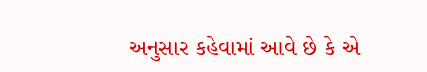અનુસાર કહેવામાં આવે છે કે એ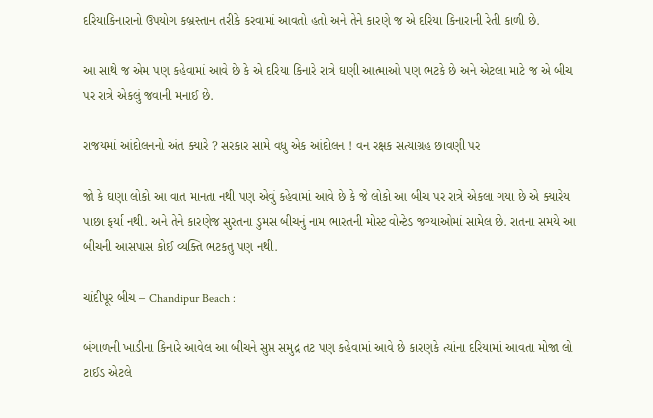દરિયાકિનારાનો ઉપયોગ કબ્રસ્તાન તરીકે કરવામાં આવતો હતો અને તેને કારણે જ એ દરિયા કિનારાની રેતી કાળી છે.

આ સાથે જ એમ પણ કહેવામાં આવે છે કે એ દરિયા કિનારે રાત્રે ઘણી આત્માઓ પણ ભટકે છે અને એટલા માટે જ એ બીચ પર રાત્રે એકલું જવાની મનાઈ છે.

રાજયમાં આંદોલનનો અંત ક્યારે ? સરકાર સામે વધુ એક આંદોલન ! વન રક્ષક સત્યાગ્રહ છાવણી પર

જો કે ઘણા લોકો આ વાત માનતા નથી પણ એવું કહેવામાં આવે છે કે જે લોકો આ બીચ પર રાત્રે એકલા ગયા છે એ ક્યારેય પાછા ફર્યા નથી. અને તેને કારણેજ સુરતના ડુમસ બીચનું નામ ભારતની મોસ્ટ વોન્ટેડ જગ્યાઓમાં સામેલ છે. રાતના સમયે આ બીચની આસપાસ કોઈ વ્યક્તિ ભટકતુ પણ નથી.

ચાંદીપૂર બીચ – Chandipur Beach :

બંગાળની ખાડીના કિનારે આવેલ આ બીચને સુપ્ત સમુદ્ર તટ પણ કહેવામાં આવે છે કારણકે ત્યાંના દરિયામાં આવતા મોજા લો ટાઈડ એટલે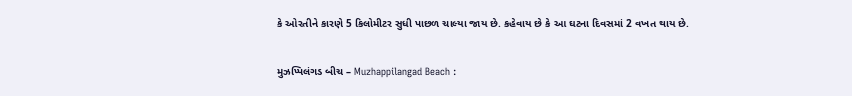કે ઓરતીને કારણે 5 કિલોમીટર સુધી પાછળ ચાલ્યા જાય છે. કહેવાય છે કે આ ઘટના દિવસમાં 2 વખત થાય છે.

મુઝપ્પિલંગડ બીચ – Muzhappilangad Beach :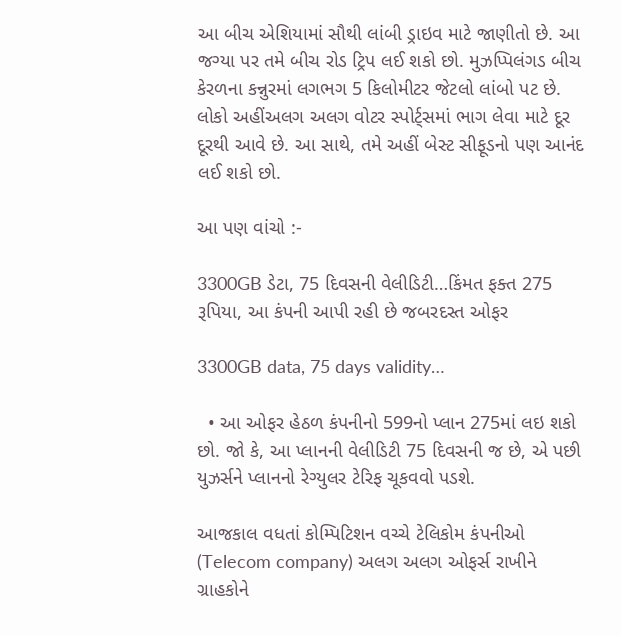આ બીચ એશિયામાં સૌથી લાંબી ડ્રાઇવ માટે જાણીતો છે. આ  જગ્યા પર તમે બીચ રોડ ટ્રિપ લઈ શકો છો. મુઝપ્પિલંગડ બીચ કેરળના કન્નુરમાં લગભગ 5 કિલોમીટર જેટલો લાંબો પટ છે. લોકો અહીંઅલગ અલગ વોટર સ્પોર્ટ્સમાં ભાગ લેવા માટે દૂર દૂરથી આવે છે. આ સાથે, તમે અહીં બેસ્ટ સીફૂડનો પણ આનંદ લઈ શકો છો.

આ પણ વાંચો :-

3300GB ડેટા, 75 દિવસની વેલીડિટી…કિંમત ફક્ત 275 રૂપિયા, આ કંપની આપી રહી છે જબરદસ્ત ઓફર

3300GB data, 75 days validity…

  • આ ઓફર હેઠળ કંપનીનો 599નો પ્લાન 275માં લઇ શકો છો. જો કે, આ પ્લાનની વેલીડિટી 75 દિવસની જ છે, એ પછી યુઝર્સને પ્લાનનો રેગ્યુલર ટેરિફ ચૂકવવો પડશે.

આજકાલ વધતાં કોમ્પિટિશન વચ્ચે ટેલિકોમ કંપનીઓ (Telecom company) અલગ અલગ ઓફર્સ રાખીને ગ્રાહકોને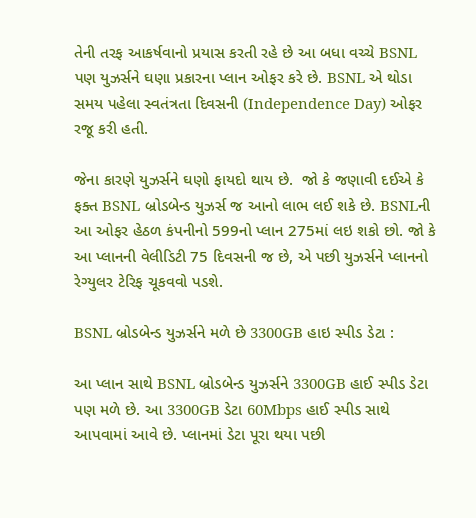તેની તરફ આકર્ષવાનો પ્રયાસ કરતી રહે છે આ બધા વચ્ચે BSNL પણ યુઝર્સને ઘણા પ્રકારના પ્લાન ઓફર કરે છે. BSNL એ થોડા સમય પહેલા સ્વતંત્રતા દિવસની (Independence Day) ઓફર રજૂ કરી હતી.

જેના કારણે યુઝર્સને ઘણો ફાયદો થાય છે.  જો કે જણાવી દઈએ કે ફક્ત BSNL બ્રોડબેન્ડ યુઝર્સ જ આનો લાભ લઈ શકે છે. BSNLની આ ઓફર હેઠળ કંપનીનો 599નો પ્લાન 275માં લઇ શકો છો. જો કે આ પ્લાનની વેલીડિટી 75 દિવસની જ છે, એ પછી યુઝર્સને પ્લાનનો રેગ્યુલર ટેરિફ ચૂકવવો પડશે.

BSNL બ્રોડબેન્ડ યુઝર્સને મળે છે 3300GB હાઇ સ્પીડ ડેટા :

આ પ્લાન સાથે BSNL બ્રોડબેન્ડ યુઝર્સને 3300GB હાઈ સ્પીડ ડેટા પણ મળે છે. આ 3300GB ડેટા 60Mbps હાઈ સ્પીડ સાથે આપવામાં આવે છે. પ્લાનમાં ડેટા પૂરા થયા પછી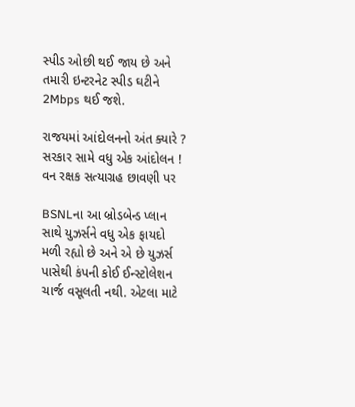સ્પીડ ઓછી થઈ જાય છે અને તમારી ઇન્ટરનેટ સ્પીડ ઘટીને 2Mbps થઈ જશે.

રાજયમાં આંદોલનનો અંત ક્યારે ? સરકાર સામે વધુ એક આંદોલન ! વન રક્ષક સત્યાગ્રહ છાવણી પર

BSNLના આ બ્રોડબેન્ડ પ્લાન સાથે યુઝર્સને વધુ એક ફાયદો મળી રહ્યો છે અને એ છે યુઝર્સ પાસેથી કંપની કોઈ ઈન્સ્ટોલેશન ચાર્જ વસૂલતી નથી. એટલા માટે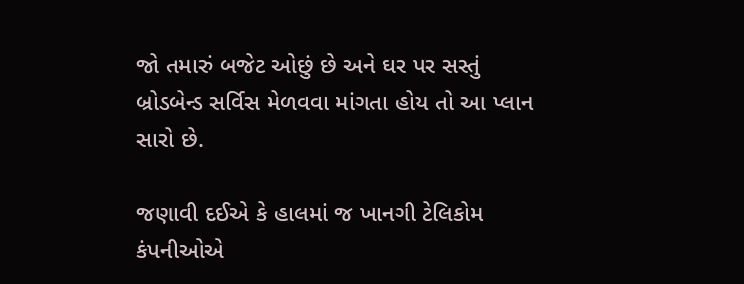જો તમારું બજેટ ઓછું છે અને ઘર પર સસ્તું બ્રોડબેન્ડ સર્વિસ મેળવવા માંગતા હોય તો આ પ્લાન સારો છે.

જણાવી દઈએ કે હાલમાં જ ખાનગી ટેલિકોમ કંપનીઓએ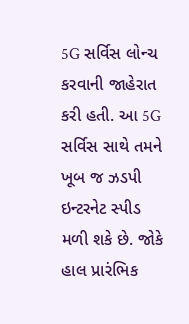5G સર્વિસ લોન્ચ કરવાની જાહેરાત કરી હતી. આ 5G સર્વિસ સાથે તમને ખૂબ જ ઝડપી ઇન્ટરનેટ સ્પીડ મળી શકે છે. જોકે હાલ પ્રારંભિક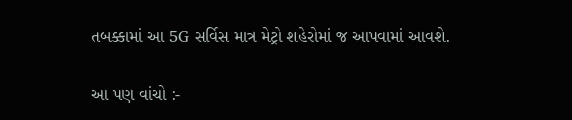તબક્કામાં આ 5G સર્વિસ માત્ર મેટ્રો શહેરોમાં જ આપવામાં આવશે.

આ પણ વાંચો :-